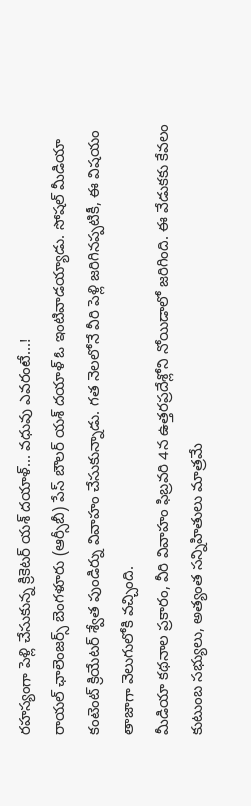రహస్యంగా పెళ్లి చేసుకున్న క్రికెటర్ యశ్ దయాళ్... వధువు ఎవరంటే...!
రాయల్ ఛాలెంజర్స్ బెంగళూరు (ఆర్సీబీ) పేస్ బౌలర్ యశ్ దయాళ్ ఓ ఇంటివాడయ్యాడు. సోషల్ మీడియా కంటెంట్ క్రియేటర్ శ్వేత పుండిర్ను వివాహం చేసుకున్నాడు. గత నెలలోనే వీరి పెళ్లి జరిగినప్పటికీ, ఈ విషయం తాజాగా వెలుగులోకి వచ్చింది.
మీడియా కథనాల ప్రకారం, వీరి వివాహం ఫిబ్రవరి 4న ఉత్తరప్రదేశ్లోని నోయిడాలో జరిగింది. ఈ వేడుకకు కేవలం కుటుంబ సభ్యులు, అత్యంత సన్నిహితులు మాత్రమే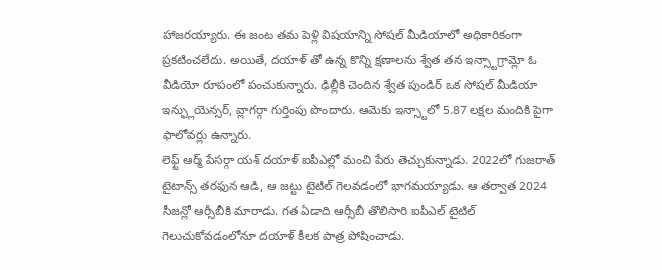హాజరయ్యారు. ఈ జంట తమ పెళ్లి విషయాన్ని సోషల్ మీడియాలో అధికారికంగా ప్రకటించలేదు. అయితే, దయాళ్ తో ఉన్న కొన్ని క్షణాలను శ్వేత తన ఇన్స్టాగ్రామ్లో ఓ వీడియో రూపంలో పంచుకున్నారు. ఢిల్లీకి చెందిన శ్వేత పుండిర్ ఒక సోషల్ మీడియా ఇన్ఫ్లుయెన్సర్, వ్లాగర్గా గుర్తింపు పొందారు. ఆమెకు ఇన్స్టాలో 5.87 లక్షల మందికి పైగా ఫాలోవర్లు ఉన్నారు.
లెఫ్ట్ ఆర్మ్ పేసర్గా యశ్ దయాళ్ ఐపీఎల్లో మంచి పేరు తెచ్చుకున్నాడు. 2022లో గుజరాత్ టైటాన్స్ తరఫున ఆడి, ఆ జట్టు టైటిల్ గెలవడంలో భాగమయ్యాడు. ఆ తర్వాత 2024 సీజన్లో ఆర్సీబీకి మారాడు. గత ఏడాది ఆర్సీబీ తొలిసారి ఐపీఎల్ టైటిల్ గెలుచుకోవడంలోనూ దయాళ్ కీలక పాత్ర పోషించాడు.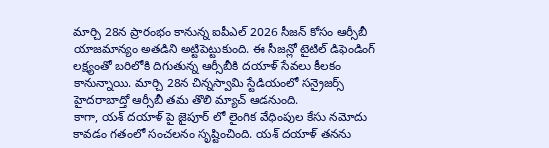మార్చి 28న ప్రారంభం కానున్న ఐపీఎల్ 2026 సీజన్ కోసం ఆర్సీబీ యాజమాన్యం అతడిని అట్టిపెట్టుకుంది. ఈ సీజన్లో టైటిల్ డిఫెండింగ్ లక్ష్యంతో బరిలోకి దిగుతున్న ఆర్సీబీకి దయాళ్ సేవలు కీలకం కానున్నాయి. మార్చి 28న చిన్నస్వామి స్టేడియంలో సన్రైజర్స్ హైదరాబాద్తో ఆర్సీబీ తమ తొలి మ్యాచ్ ఆడనుంది.
కాగా, యశ్ దయాళ్ పై జైపూర్ లో లైంగిక వేధింపుల కేసు నమోదు కావడం గతంలో సంచలనం సృష్టించింది. యశ్ దయాళ్ తనను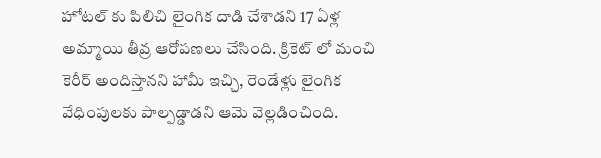హోటల్ కు పిలిచి లైంగిక దాడి చేశాడని 17 ఏళ్ల అమ్మాయి తీవ్ర ఆరోపణలు చేసింది. క్రికెట్ లో మంచి కెరీర్ అందిస్తానని హామీ ఇచ్చి, రెండేళ్లు లైంగిక వేధింపులకు పాల్పడ్డాడని ఆమె వెల్లడించింది.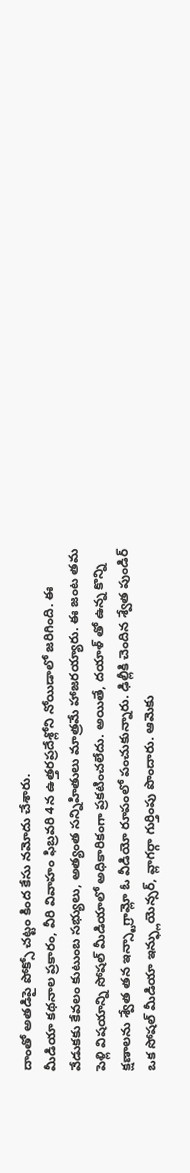దాంతో అతడిపై పోక్సో చట్టం కింద కేసు నమోదు చేశారు.
మీడియా కథనాల ప్రకారం, వీరి వివాహం ఫిబ్రవరి 4న ఉత్తరప్రదేశ్లోని నోయిడాలో జరిగింది. ఈ వేడుకకు కేవలం కుటుంబ సభ్యులు, అత్యంత సన్నిహితులు మాత్రమే హాజరయ్యారు. ఈ జంట తమ పెళ్లి విషయాన్ని సోషల్ మీడియాలో అధికారికంగా ప్రకటించలేదు. అయితే, దయాళ్ తో ఉన్న కొన్ని క్షణాలను శ్వేత తన ఇన్స్టాగ్రామ్లో ఓ వీడియో రూపంలో పంచుకున్నారు. ఢిల్లీకి చెందిన శ్వేత పుండిర్ ఒక సోషల్ మీడియా ఇన్ఫ్లుయెన్సర్, వ్లాగర్గా గుర్తింపు పొందారు. ఆమెకు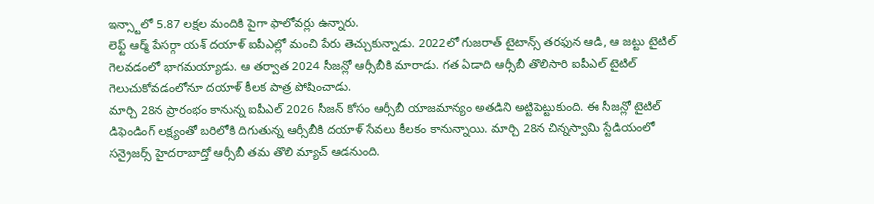ఇన్స్టాలో 5.87 లక్షల మందికి పైగా ఫాలోవర్లు ఉన్నారు.
లెఫ్ట్ ఆర్మ్ పేసర్గా యశ్ దయాళ్ ఐపీఎల్లో మంచి పేరు తెచ్చుకున్నాడు. 2022లో గుజరాత్ టైటాన్స్ తరఫున ఆడి, ఆ జట్టు టైటిల్ గెలవడంలో భాగమయ్యాడు. ఆ తర్వాత 2024 సీజన్లో ఆర్సీబీకి మారాడు. గత ఏడాది ఆర్సీబీ తొలిసారి ఐపీఎల్ టైటిల్ గెలుచుకోవడంలోనూ దయాళ్ కీలక పాత్ర పోషించాడు.
మార్చి 28న ప్రారంభం కానున్న ఐపీఎల్ 2026 సీజన్ కోసం ఆర్సీబీ యాజమాన్యం అతడిని అట్టిపెట్టుకుంది. ఈ సీజన్లో టైటిల్ డిఫెండింగ్ లక్ష్యంతో బరిలోకి దిగుతున్న ఆర్సీబీకి దయాళ్ సేవలు కీలకం కానున్నాయి. మార్చి 28న చిన్నస్వామి స్టేడియంలో సన్రైజర్స్ హైదరాబాద్తో ఆర్సీబీ తమ తొలి మ్యాచ్ ఆడనుంది.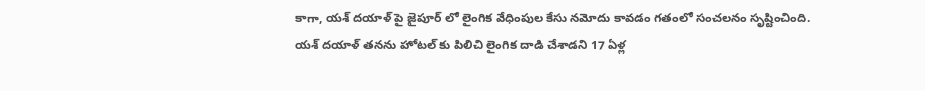కాగా, యశ్ దయాళ్ పై జైపూర్ లో లైంగిక వేధింపుల కేసు నమోదు కావడం గతంలో సంచలనం సృష్టించింది. యశ్ దయాళ్ తనను హోటల్ కు పిలిచి లైంగిక దాడి చేశాడని 17 ఏళ్ల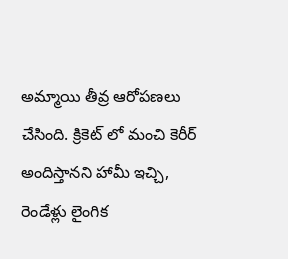అమ్మాయి తీవ్ర ఆరోపణలు చేసింది. క్రికెట్ లో మంచి కెరీర్ అందిస్తానని హామీ ఇచ్చి, రెండేళ్లు లైంగిక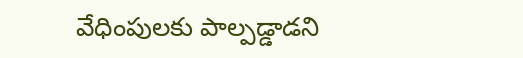వేధింపులకు పాల్పడ్డాడని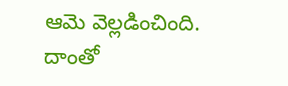ఆమె వెల్లడించింది. దాంతో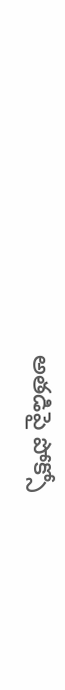అతడిపై పోక్సో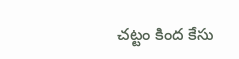చట్టం కింద కేసు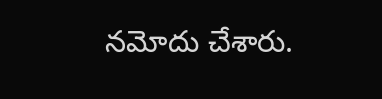నమోదు చేశారు.